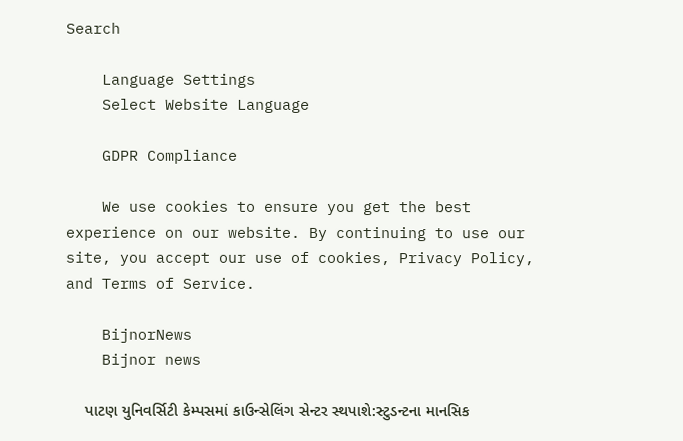Search

    Language Settings
    Select Website Language

    GDPR Compliance

    We use cookies to ensure you get the best experience on our website. By continuing to use our site, you accept our use of cookies, Privacy Policy, and Terms of Service.

    BijnorNews
    Bijnor news

    પાટણ યુનિવર્સિટી કેમ્પસમાં કાઉન્સેલિંગ સેન્ટર સ્થપાશે:સ્ટુડન્ટના માનસિક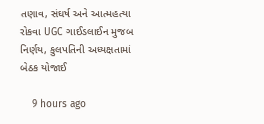તણાવ, સંઘર્ષ અને આત્મહત્યા રોકવા UGC ગાઈડલાઈન મુજબ નિર્ણય, કુલપતિની અધ્યક્ષતામાં બેઠક યોજાઈ

    9 hours ago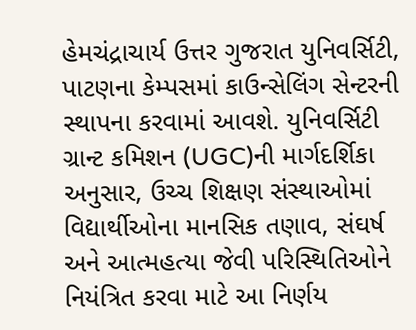હેમચંદ્રાચાર્ય ઉત્તર ગુજરાત યુનિવર્સિટી, પાટણના કેમ્પસમાં કાઉન્સેલિંગ સેન્ટરની સ્થાપના કરવામાં આવશે. યુનિવર્સિટી ગ્રાન્ટ કમિશન (UGC)ની માર્ગદર્શિકા અનુસાર, ઉચ્ચ શિક્ષણ સંસ્થાઓમાં વિદ્યાર્થીઓના માનસિક તણાવ, સંઘર્ષ અને આત્મહત્યા જેવી પરિસ્થિતિઓને નિયંત્રિત કરવા માટે આ નિર્ણય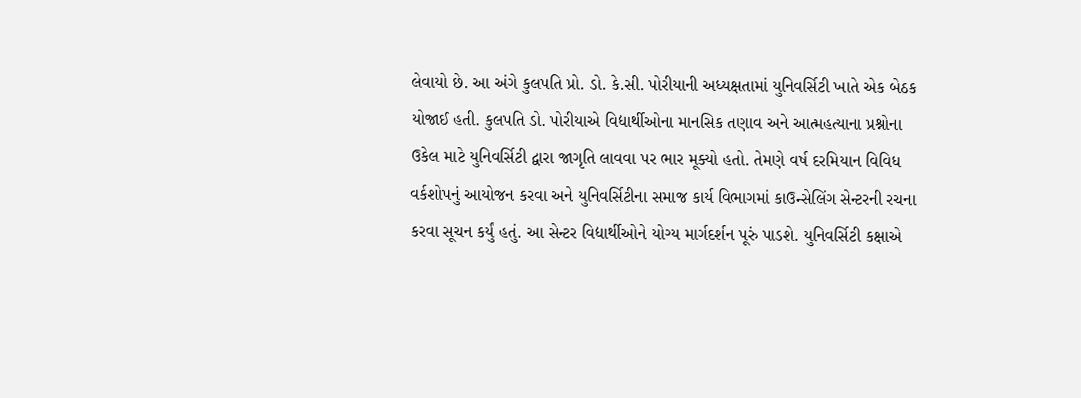લેવાયો છે. આ અંગે કુલપતિ પ્રો. ડો. કે.સી. પોરીયાની અધ્યક્ષતામાં યુનિવર્સિટી ખાતે એક બેઠક યોજાઈ હતી. કુલપતિ ડો. પોરીયાએ વિદ્યાર્થીઓના માનસિક તણાવ અને આત્મહત્યાના પ્રશ્નોના ઉકેલ માટે યુનિવર્સિટી દ્વારા જાગૃતિ લાવવા પર ભાર મૂક્યો હતો. તેમણે વર્ષ દરમિયાન વિવિધ વર્કશોપનું આયોજન કરવા અને યુનિવર્સિટીના સમાજ કાર્ય વિભાગમાં કાઉન્સેલિંગ સેન્ટરની રચના કરવા સૂચન કર્યું હતું. આ સેન્ટર વિદ્યાર્થીઓને યોગ્ય માર્ગદર્શન પૂરું પાડશે. યુનિવર્સિટી કક્ષાએ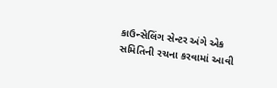કાઉન્સેલિંગ સેન્ટર અંગે એક સમિતિની રચના કરવામાં આવી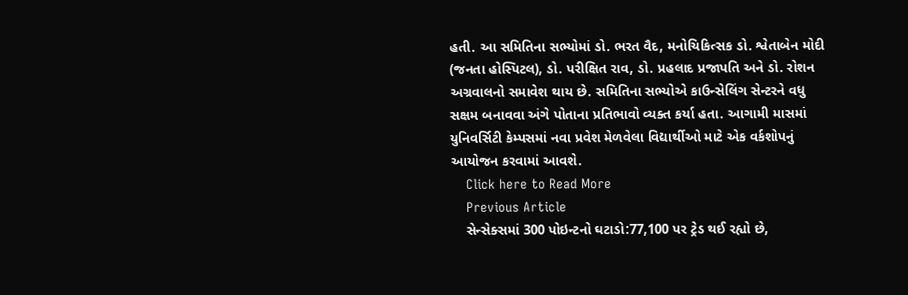હતી. આ સમિતિના સભ્યોમાં ડો. ભરત વૈદ, મનોચિકિત્સક ડો. શ્વેતાબેન મોદી (જનતા હોસ્પિટલ), ડો. પરીક્ષિત રાવ, ડો. પ્રહલાદ પ્રજાપતિ અને ડો. રોશન અગ્રવાલનો સમાવેશ થાય છે. સમિતિના સભ્યોએ કાઉન્સેલિંગ સેન્ટરને વધુ સક્ષમ બનાવવા અંગે પોતાના પ્રતિભાવો વ્યક્ત કર્યા હતા. આગામી માસમાં યુનિવર્સિટી કેમ્પસમાં નવા પ્રવેશ મેળવેલા વિદ્યાર્થીઓ માટે એક વર્કશોપનું આયોજન કરવામાં આવશે.
    Click here to Read More
    Previous Article
    સેન્સેક્સમાં 300 પોઇન્ટનો ઘટાડો:77,100 પર ટ્રેડ થઈ રહ્યો છે,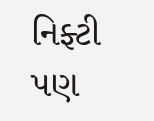નિફ્ટી પણ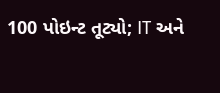100 પોઇન્ટ તૂટ્યો; IT અને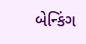બેન્કિંગ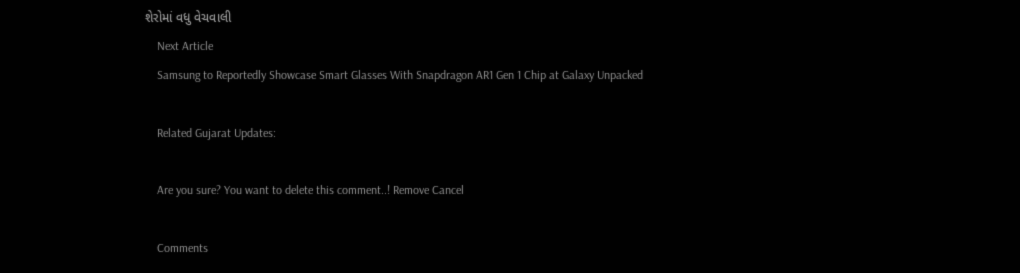શેરોમાં વધુ વેચવાલી
    Next Article
    Samsung to Reportedly Showcase Smart Glasses With Snapdragon AR1 Gen 1 Chip at Galaxy Unpacked

    Related Gujarat Updates:

    Are you sure? You want to delete this comment..! Remove Cancel

    Comments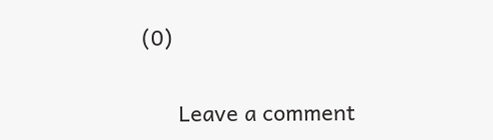(0)

      Leave a comment